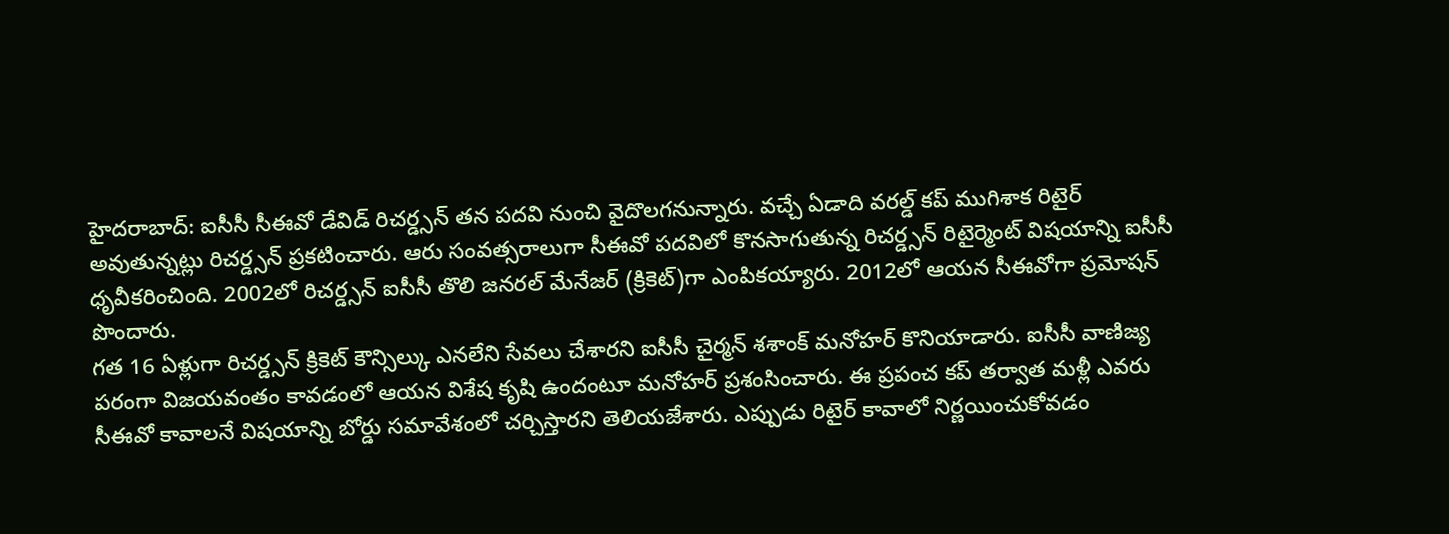హైదరాబాద్: ఐసీసీ సీఈవో డేవిడ్ రిచర్డ్సన్ తన పదవి నుంచి వైదొలగనున్నారు. వచ్చే ఏడాది వరల్డ్ కప్ ముగిశాక రిటైర్ అవుతున్నట్లు రిచర్డ్సన్ ప్రకటించారు. ఆరు సంవత్సరాలుగా సీఈవో పదవిలో కొనసాగుతున్న రిచర్డ్సన్ రిటైర్మెంట్ విషయాన్ని ఐసీసీ ధృవీకరించింది. 2002లో రిచర్డ్సన్ ఐసీసీ తొలి జనరల్ మేనేజర్ (క్రికెట్)గా ఎంపికయ్యారు. 2012లో ఆయన సీఈవోగా ప్రమోషన్ పొందారు.
గత 16 ఏళ్లుగా రిచర్డ్సన్ క్రికెట్ కౌన్సిల్కు ఎనలేని సేవలు చేశారని ఐసీసీ చైర్మన్ శశాంక్ మనోహర్ కొనియాడారు. ఐసీసీ వాణిజ్య పరంగా విజయవంతం కావడంలో ఆయన విశేష కృషి ఉందంటూ మనోహర్ ప్రశంసించారు. ఈ ప్రపంచ కప్ తర్వాత మళ్లీ ఎవరు సీఈవో కావాలనే విషయాన్ని బోర్డు సమావేశంలో చర్చిస్తారని తెలియజేశారు. ఎప్పుడు రిటైర్ కావాలో నిర్ణయించుకోవడం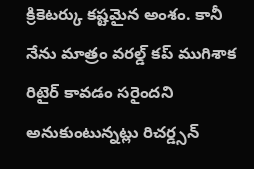క్రికెటర్కు కష్టమైన అంశం. కానీ నేను మాత్రం వరల్డ్ కప్ ముగిశాక రిటైర్ కావడం సరైందని అనుకుంటున్నట్లు రిచర్డ్సన్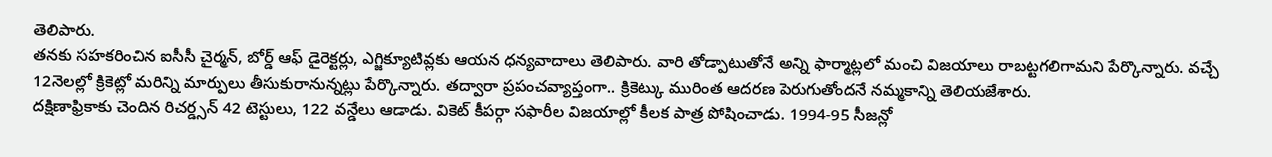తెలిపారు.
తనకు సహకరించిన ఐసీసీ చైర్మన్, బోర్డ్ ఆఫ్ డైరెక్టర్లు, ఎగ్జిక్యూటివ్లకు ఆయన ధన్యవాదాలు తెలిపారు. వారి తోడ్పాటుతోనే అన్ని ఫార్మాట్లలో మంచి విజయాలు రాబట్టగలిగామని పేర్కొన్నారు. వచ్చే 12నెలల్లో క్రికెట్లో మరిన్ని మార్పులు తీసుకురానున్నట్లు పేర్కొన్నారు. తద్వారా ప్రపంచవ్యాప్తంగా.. క్రికెట్కు మురింత ఆదరణ పెరుగుతోందనే నమ్మకాన్ని తెలియజేశారు.
దక్షిణాఫ్రికాకు చెందిన రిచర్డ్సన్ 42 టెస్టులు, 122 వన్డేలు ఆడాడు. వికెట్ కీపర్గా సఫారీల విజయాల్లో కీలక పాత్ర పోషించాడు. 1994-95 సీజన్లో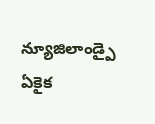న్యూజిలాండ్పై ఏకైక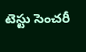టెస్టు సెంచరీ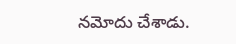నమోదు చేశాడు.